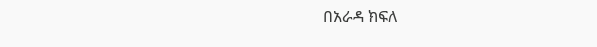በአራዳ ክፍለ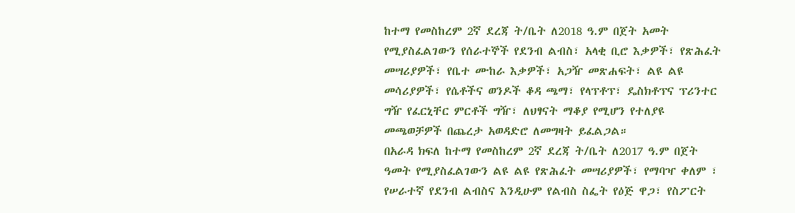ከተማ የመስከረም 2ኛ ደረጃ ት/ቤት ለ2018 ዓ.ም በጀት አመት የሚያስፈልገውን የሰራተኞች የደንብ ልብስ፣ አላቂ ቢሮ እቃዎች፣ የጽሕፈት መሣሪያዎች፣ የቤተ ሙከራ እቃዎች፣ አጋዥ መጽሐፍት፣ ልዩ ልዩ መሳሪያዎች፣ የሴቶችና ወንዶች ቆዳ ጫማ፣ የላፕቶፕ፣ ዴስክቶፕና ፕሪንተር ግዥ የፈርኒቸር ምርቶች ግዥ፣ ለህፃናት ማቆያ የሚሆን የተለያዩ መጫወቻዎች በጨረታ አወዳድሮ ለመግዛት ይፈልጋል።
በአራዳ ክፍለ ከተማ የመስከረም 2ኛ ደረጃ ት/ቤት ለ2017 ዓ.ም በጀት ዓመት የሚያስፈልገውን ልዩ ልዩ የጽሕፈት መሣሪያዎች፣ የማባዣ ቀለም ፣ የሠራተኛ የደንብ ልብስና እንዲሁም የልብስ ስፌት የዕጅ ዋጋ፣ የስፖርት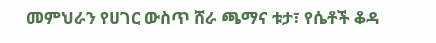መምህራን የሀገር ውስጥ ሸራ ጫማና ቱታ፣ የሴቶች ቆዳ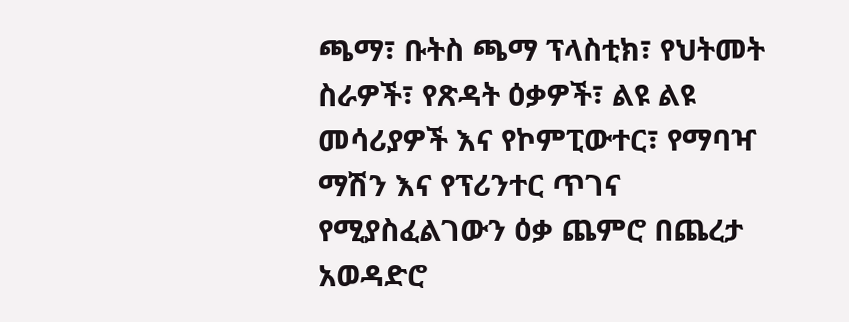ጫማ፣ ቡትስ ጫማ ፕላስቲክ፣ የህትመት ስራዎች፣ የጽዳት ዕቃዎች፣ ልዩ ልዩ መሳሪያዎች እና የኮምፒውተር፣ የማባዣ ማሽን እና የፕሪንተር ጥገና የሚያስፈልገውን ዕቃ ጨምሮ በጨረታ አወዳድሮ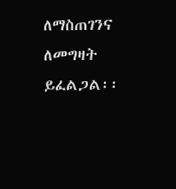ለማስጠገንና ለመግዛት ይፈልጋል፡፡